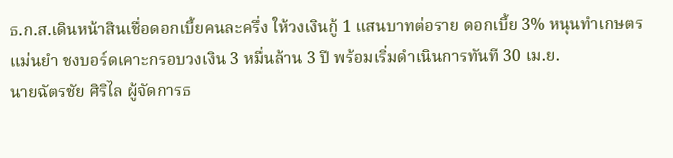ธ.ก.ส.เดินหน้าสินเชื่อดอกเบี้ยคนละครึ่ง ให้วงเงินกู้ 1 แสนบาทต่อราย ดอกเบี้ย 3% หนุนทำเกษตรแม่นยำ ชงบอร์ดเคาะกรอบวงเงิน 3 หมื่นล้าน 3 ปี พร้อมเริ่มดำเนินการทันที 30 เม.ย.
นายฉัตรชัย ศิริไล ผู้จัดการธ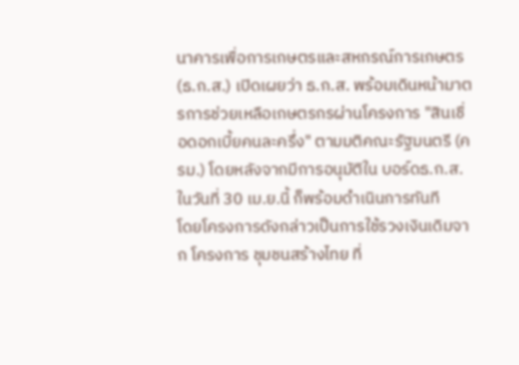นาคารเพื่อการเกษตรและสหกรณ์การเกษตร (ธ.ก.ส.) เปิดเผยว่า ธ.ก.ส. พร้อมเดินหน้ามาตรการช่วยเหลือเกษตรกรผ่านโครงการ "สินเชื่อดอกเบี้ยคนละครึ่ง" ตามมติคณะรัฐมนตรี (ครม.) โดยหลังจากมีการอนุมัติใน บอร์ดธ.ก.ส. ในวันที่ 30 เม.ย.นี้ ก็พร้อมดำเนินการทันที
โดยโครงการดังกล่าวเป็นการใช้รวงเงินเดิมจาก โครงการ ชุมชนสร้างไทย ที่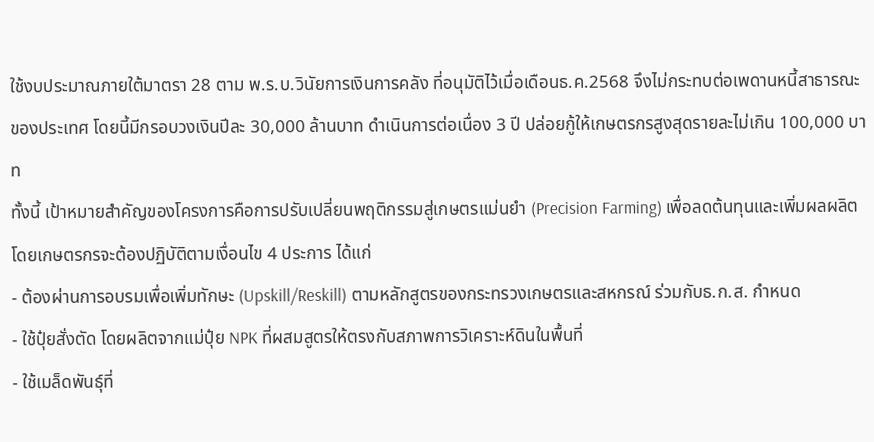ใช้งบประมาณภายใต้มาตรา 28 ตาม พ.ร.บ.วินัยการเงินการคลัง ที่อนุมัติไว้เมื่อเดือนธ.ค.2568 จึงไม่กระทบต่อเพดานหนี้สาธารณะของประเทศ โดยนี้มีกรอบวงเงินปีละ 30,000 ล้านบาท ดำเนินการต่อเนื่อง 3 ปี ปล่อยกู้ให้เกษตรกรสูงสุดรายละไม่เกิน 100,000 บาท
ทั้งนี้ เป้าหมายสำคัญของโครงการคือการปรับเปลี่ยนพฤติกรรมสู่เกษตรแม่นยำ (Precision Farming) เพื่อลดต้นทุนและเพิ่มผลผลิต
โดยเกษตรกรจะต้องปฏิบัติตามเงื่อนไข 4 ประการ ได้แก่
- ต้องผ่านการอบรมเพื่อเพิ่มทักษะ (Upskill/Reskill) ตามหลักสูตรของกระทรวงเกษตรและสหกรณ์ ร่วมกับธ.ก.ส. กำหนด
- ใช้ปุ๋ยสั่งตัด โดยผลิตจากแม่ปุ๋ย NPK ที่ผสมสูตรให้ตรงกับสภาพการวิเคราะห์ดินในพื้นที่
- ใช้เมล็ดพันธุ์ที่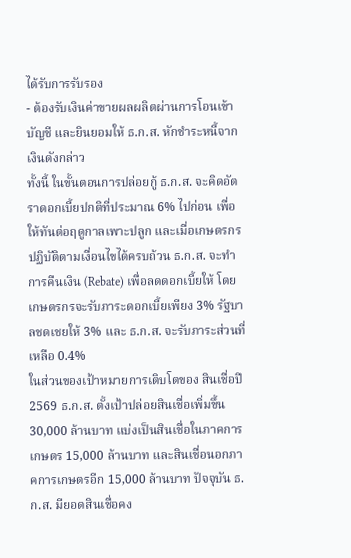ได้รับการรับรอง
- ต้องรับเงินค่าขายผลผลิตผ่านการโอนเข้าบัญชี และยินยอมให้ ธ.ก.ส. หักชำระหนี้จากเงินดังกล่าว
ทั้งนี้ ในขั้นตอนการปล่อยกู้ ธ.ก.ส. จะคิดอัตราดอกเบี้ยปกติที่ประมาณ 6% ไปก่อน เพื่อให้ทันต่อฤดูกาลเพาะปลูก และเมื่อเกษตรกรปฏิบัติตามเงื่อนไขได้ครบถ้วน ธ.ก.ส. จะทำการคืนเงิน (Rebate) เพื่อลดดอกเบี้ยให้ โดยเกษตรกรจะรับภาระดอกเบี้ยเพียง 3% รัฐบาลชดเชยให้ 3% และ ธ.ก.ส. จะรับภาระส่วนที่เหลือ 0.4%
ในส่วนของเป้าหมายการเติบโตของ สินเชื่อปี 2569 ธ.ก.ส. ตั้งเป้าปล่อยสินเชื่อเพิ่มขึ้น 30,000 ล้านบาท แบ่งเป็นสินเชื่อในภาคการเกษตร 15,000 ล้านบาท และสินเชื่อนอกภาคการเกษตรอีก 15,000 ล้านบาท ปัจจุบัน ธ.ก.ส. มียอดสินเชื่อคง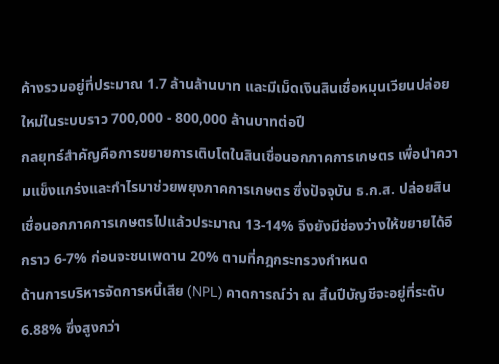ค้างรวมอยู่ที่ประมาณ 1.7 ล้านล้านบาท และมีเม็ดเงินสินเชื่อหมุนเวียนปล่อยใหม่ในระบบราว 700,000 - 800,000 ล้านบาทต่อปี
กลยุทธ์สำคัญคือการขยายการเติบโตในสินเชื่อนอกภาคการเกษตร เพื่อนำความแข็งแกร่งและกำไรมาช่วยพยุงภาคการเกษตร ซึ่งปัจจุบัน ธ.ก.ส. ปล่อยสินเชื่อนอกภาคการเกษตรไปแล้วประมาณ 13-14% จึงยังมีช่องว่างให้ขยายได้อีกราว 6-7% ก่อนจะชนเพดาน 20% ตามที่กฎกระทรวงกำหนด
ด้านการบริหารจัดการหนี้เสีย (NPL) คาดการณ์ว่า ณ สิ้นปีบัญชีจะอยู่ที่ระดับ 6.88% ซึ่งสูงกว่า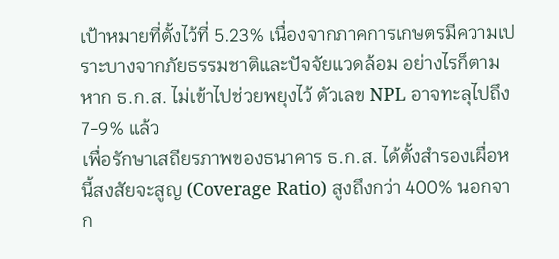เป้าหมายที่ตั้งไว้ที่ 5.23% เนื่องจากภาคการเกษตรมีความเปราะบางจากภัยธรรมชาติและปัจจัยแวดล้อม อย่างไรก็ตาม หาก ธ.ก.ส. ไม่เข้าไปช่วยพยุงไว้ ตัวเลข NPL อาจทะลุไปถึง 7-9% แล้ว
เพื่อรักษาเสถียรภาพของธนาคาร ธ.ก.ส. ได้ตั้งสำรองเผื่อหนี้สงสัยจะสูญ (Coverage Ratio) สูงถึงกว่า 400% นอกจาก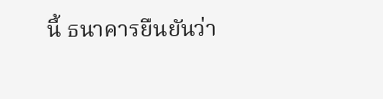นี้ ธนาคารยืนยันว่า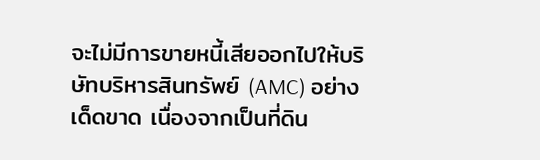จะไม่มีการขายหนี้เสียออกไปให้บริษัทบริหารสินทรัพย์ (AMC) อย่างเด็ดขาด เนื่องจากเป็นที่ดิน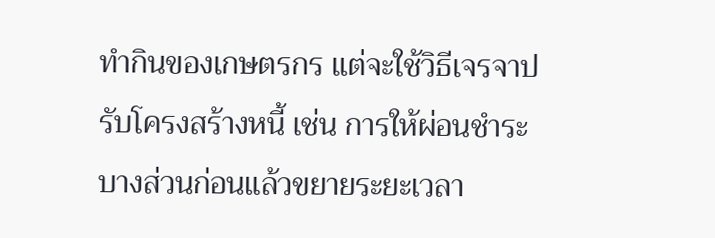ทำกินของเกษตรกร แต่จะใช้วิธีเจรจาปรับโครงสร้างหนี้ เช่น การให้ผ่อนชำระบางส่วนก่อนแล้วขยายระยะเวลา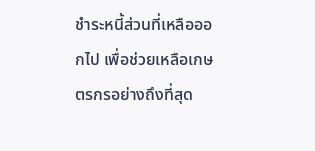ชำระหนี้ส่วนที่เหลือออกไป เพื่อช่วยเหลือเกษตรกรอย่างถึงที่สุด